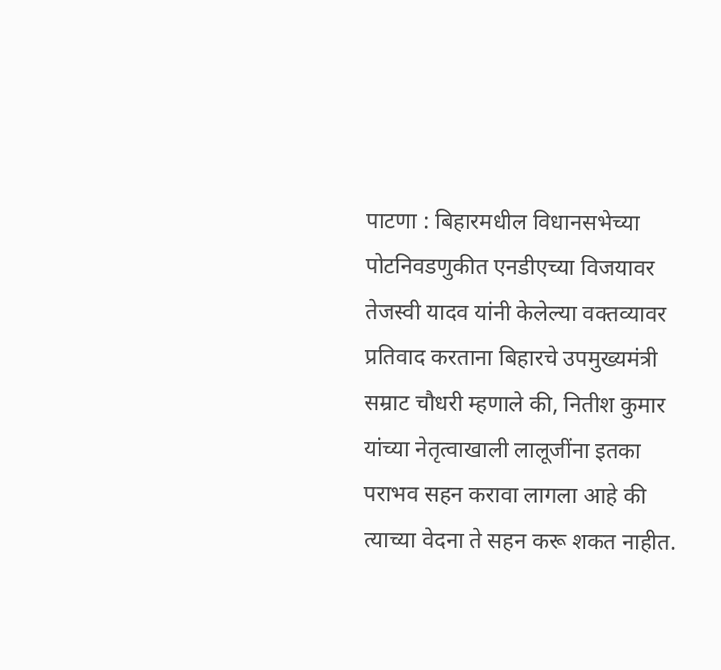पाटणा : बिहारमधील विधानसभेच्या पोटनिवडणुकीत एनडीएच्या विजयावर तेजस्वी यादव यांनी केलेल्या वक्तव्यावर प्रतिवाद करताना बिहारचे उपमुख्यमंत्री सम्राट चौधरी म्हणाले की, नितीश कुमार यांच्या नेतृत्वाखाली लालूजींना इतका पराभव सहन करावा लागला आहे की त्याच्या वेदना ते सहन करू शकत नाहीत.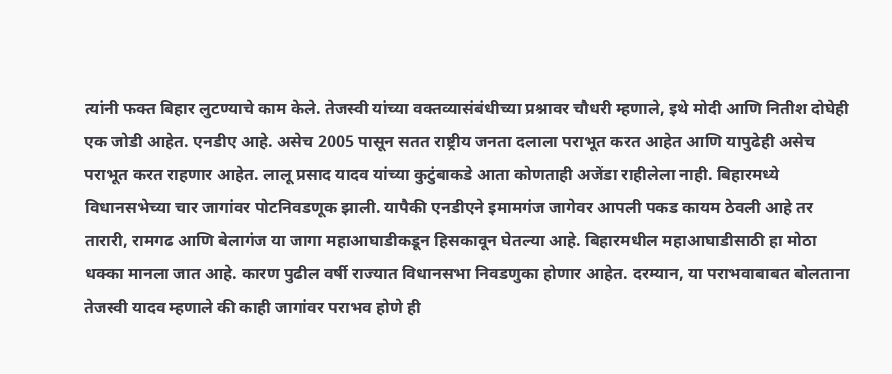त्यांनी फक्त बिहार लुटण्याचे काम केले. तेजस्वी यांच्या वक्तव्यासंबंधीच्या प्रश्नावर चौधरी म्हणाले, इथे मोदी आणि नितीश दोघेही एक जोडी आहेत. एनडीए आहे. असेच 2005 पासून सतत राष्ट्रीय जनता दलाला पराभूत करत आहेत आणि यापुढेही असेच पराभूत करत राहणार आहेत. लालू प्रसाद यादव यांच्या कुटुंबाकडे आता कोणताही अजेंडा राहीलेला नाही. बिहारमध्ये विधानसभेच्या चार जागांवर पोटनिवडणूक झाली. यापैकी एनडीएने इमामगंज जागेवर आपली पकड कायम ठेवली आहे तर तारारी, रामगढ आणि बेलागंज या जागा महाआघाडीकडून हिसकावून घेतल्या आहे. बिहारमधील महाआघाडीसाठी हा मोठा धक्का मानला जात आहे. कारण पुढील वर्षी राज्यात विधानसभा निवडणुका होणार आहेत. दरम्यान, या पराभवाबाबत बोलताना तेजस्वी यादव म्हणाले की काही जागांवर पराभव होणे ही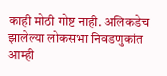काही मोठी गोष्ट नाही. अलिकडेच झालेल्या लोकसभा निवडणुकांत आम्ही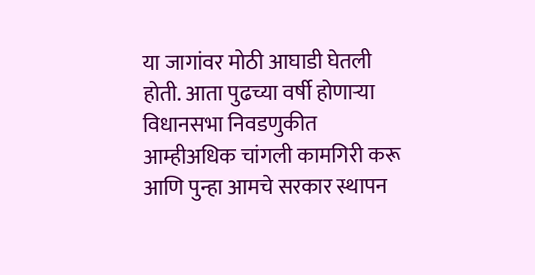या जागांवर मोठी आघाडी घेतली होती. आता पुढच्या वर्षी होणाऱ्या विधानसभा निवडणुकीत आम्हीअधिक चांगली कामगिरी करू आणि पुन्हा आमचे सरकार स्थापन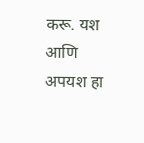करू. यश आणि अपयश हा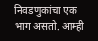निवडणुकांचा एक भाग असतो. आम्ही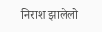निराश झालेलो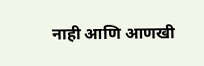नाही आणि आणखी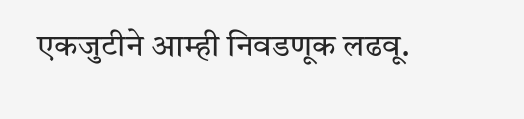एकजुटीने आम्ही निवडणूक लढवू.